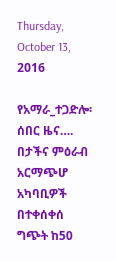Thursday, October 13, 2016

የአማራ_ተጋድሎ፡ ሰበር ዜና…. በታችና ምዕራብ አርማጭሆ አካባቢዎች በተቀሰቀሰ ግጭት ከ50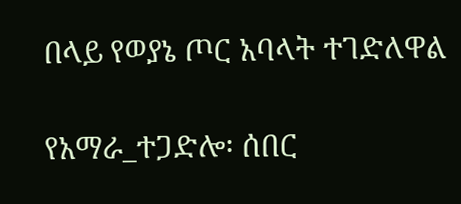በላይ የወያኔ ጦር አባላት ተገድለዋል

የአማራ_ተጋድሎ፡ ሰበር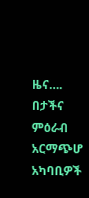ዜና…. በታችና ምዕራብ አርማጭሆ አካባቢዎች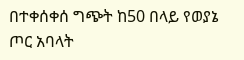በተቀሰቀሰ ግጭት ከ50 በላይ የወያኔ ጦር አባላት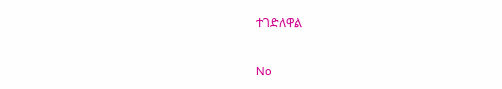ተገድለዋል

No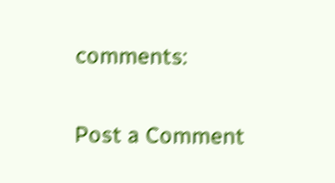comments:

Post a Comment